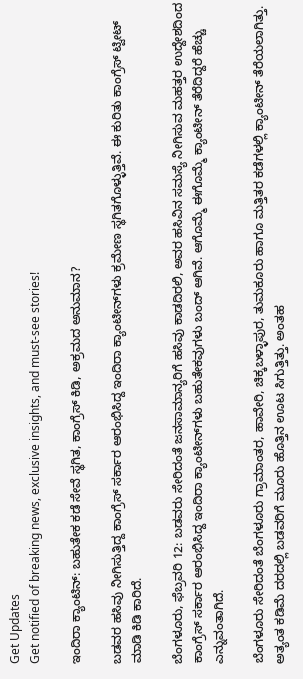Get Updates
Get notified of breaking news, exclusive insights, and must-see stories!

ಇಂದಿರಾ ಕ್ಯಾಂಟಿನ್: ಬಹುತೇಕ ಕಡೆ ಸೇವೆ ಸ್ಥಗಿತ, ಕಾಂಗ್ರೆಸ್ ಕಿಡಿ, ಅಕ್ರಮದ ಅನುಮಾನ?

ಬಡವರ ಹಸಿವು ನೀಗಿಸುತ್ತಿದ್ದ ಕಾಂಗ್ರೆಸ್ ಸರ್ಕಾರ ಆರಂಭಿಸಿದ್ದ ಇಂದಿರಾ ಕ್ಯಾಂಟೀನ್‌ಗಳು ಕ್ರಮೇಣ ಸ್ಥಗಿತಗೊಳ್ಳುತ್ತಿವೆ. ಈ ಕುರಿತು ಕಾಂಗ್ರೆಸ್‌ ಟ್ವೀಟ್ ಮಾಡಿ ಕಿಡಿ ಕಾರಿದೆ.

ಬೆಂಗಳೂರು, ಫೆಬ್ರವರಿ 12: ಬಡವರು ಸೇರಿದಂತೆ ಜನಸಾಮಾನ್ಯರಿಗೆ ಹಸಿವು ಕಾಡದಿರಲಿ, ಅವರ ಹಸಿವಿನ ಸಮಸ್ಯೆ ನೀಗಿಸುವ ಮಹತ್ತರ ಉದ್ದೇಶದಿಂದ ಕಾಂಗ್ರೆಸ್ ಸರ್ಕಾರ ಆರಂಭಿಸಿದ್ದ ಇಂದಿರಾ ಕ್ಯಾಂಟೀನ್‌ಗಳು ಬಹುತೇಕವುಗಳು ಬಂದ್ ಆಗಿವೆ. ಆಗೊಮ್ಮೆ ಈಗೊಮ್ಮೆ ಕ್ಯಾಂಟೀನ್ ತೆರೆದಿದ್ದರೆ ಹೆಚ್ಚು ಎನ್ನುವಂತಾಗಿದೆ.

ಬೆಂಗಳೂರು ಸೇರಿದಂತೆ ಬೆಂಗಳೂರು ಗ್ರಾಮಾಂತರ, ಹಾವೇರಿ, ಚಿಕ್ಕಬಳ್ಳಾಪುರ, ತುಮಕೂರು ಹಾಗೂ ಮತ್ತಿತರ ಕಡೆಗಳಲ್ಲಿ ಕ್ಯಾಂಟೀನ್ ತೆರೆಯಲಾಗಿತ್ತು. ಅತ್ಯಂತ ಕಡಿಮೆ ದರದಲ್ಲಿ ಬಡವರಿಗೆ ಮೂರು ಹೊತ್ತಿನ ಊಟ ಸಿಗುತ್ತಿತ್ತು. ಅಂತಹ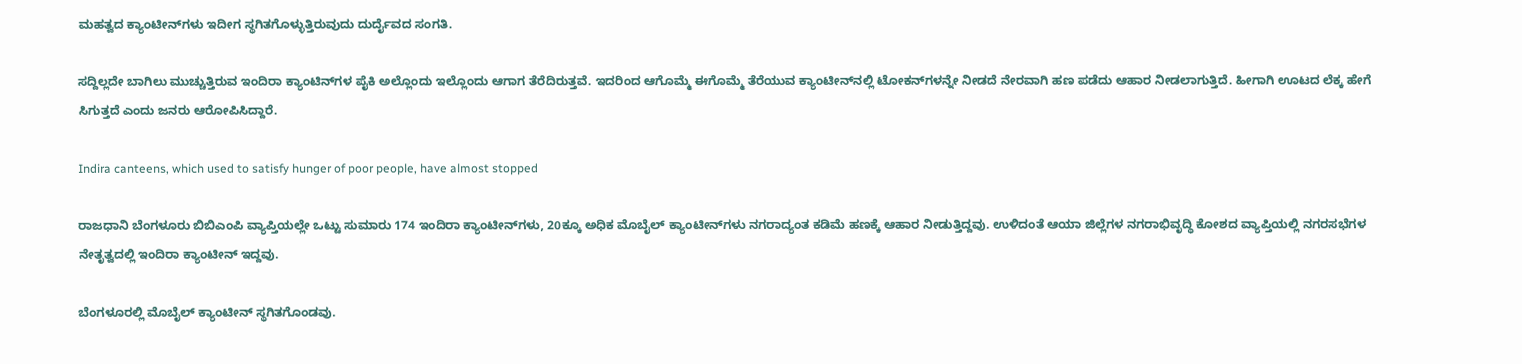ಮಹತ್ವದ ಕ್ಯಾಂಟೀನ್‌ಗಳು ಇದೀಗ ಸ್ಥಗಿತಗೊಳ್ಳುತ್ತಿರುವುದು ದುರ್ದೈವದ ಸಂಗತಿ.

ಸದ್ದಿಲ್ಲದೇ ಬಾಗಿಲು ಮುಚ್ಚುತ್ತಿರುವ ಇಂದಿರಾ ಕ್ಯಾಂಟಿನ್‌ಗಳ ಪೈಕಿ ಅಲ್ಲೊಂದು ಇಲ್ಲೊಂದು ಆಗಾಗ ತೆರೆದಿರುತ್ತವೆ. ಇದರಿಂದ ಆಗೊಮ್ಮೆ ಈಗೊಮ್ಮೆ ತೆರೆಯುವ ಕ್ಯಾಂಟೀನ್‌ನಲ್ಲಿ ಟೋಕನ್‌ಗಳನ್ನೇ ನೀಡದೆ ನೇರವಾಗಿ ಹಣ ಪಡೆದು ಆಹಾರ ನೀಡಲಾಗುತ್ತಿದೆ. ಹೀಗಾಗಿ ಊಟದ ಲೆಕ್ಕ ಹೇಗೆ ಸಿಗುತ್ತದೆ ಎಂದು ಜನರು ಆರೋಪಿಸಿದ್ದಾರೆ.

Indira canteens, which used to satisfy hunger of poor people, have almost stopped

ರಾಜಧಾನಿ ಬೆಂಗಳೂರು ಬಿಬಿಎಂಪಿ ವ್ಯಾಪ್ತಿಯಲ್ಲೇ ಒಟ್ಟು ಸುಮಾರು 174 ಇಂದಿರಾ ಕ್ಯಾಂಟೀನ್‌ಗಳು, 20ಕ್ಕೂ ಅಧಿಕ ಮೊಬೈಲ್ ಕ್ಯಾಂಟೀನ್‌ಗಳು ನಗರಾದ್ಯಂತ ಕಡಿಮೆ ಹಣಕ್ಕೆ ಆಹಾರ ನೀಡುತ್ತಿದ್ದವು. ಉಳಿದಂತೆ ಆಯಾ ಜಿಲ್ಲೆಗಳ ನಗರಾಭಿವೃದ್ಧಿ ಕೋಶದ ವ್ಯಾಪ್ತಿಯಲ್ಲಿ ನಗರಸಭೆಗಳ ನೇತೃತ್ವದಲ್ಲಿ ಇಂದಿರಾ ಕ್ಯಾಂಟೀನ್‌ ಇದ್ದವು.

ಬೆಂಗಳೂರಲ್ಲಿ ಮೊಬೈಲ್‌ ಕ್ಯಾಂಟೀನ್‌ ಸ್ಥಗಿತಗೊಂಡವು.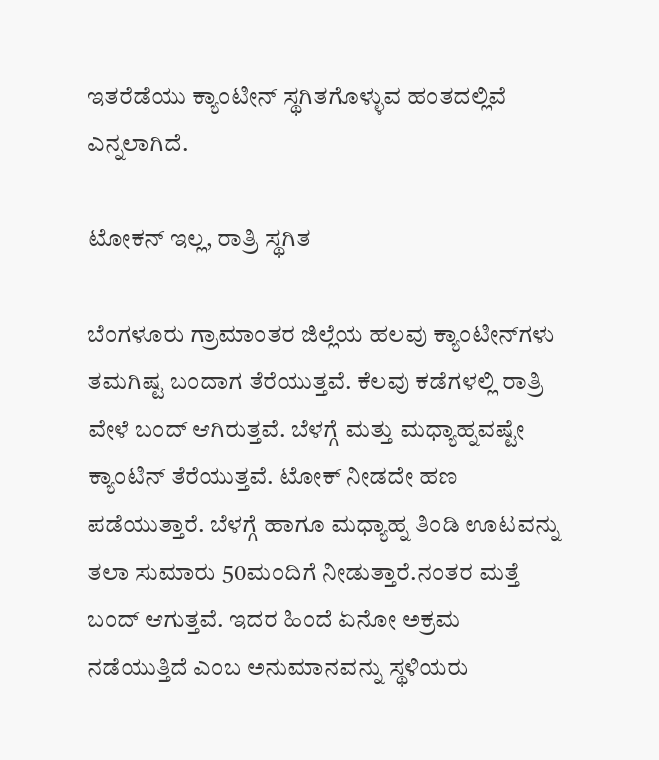ಇತರೆಡೆಯು ಕ್ಯಾಂಟೀನ್‌ ಸ್ಥಗಿತಗೊಳ್ಳುವ ಹಂತದಲ್ಲಿವೆ ಎನ್ನಲಾಗಿದೆ.

ಟೋಕನ್ ಇಲ್ಲ, ರಾತ್ರಿ ಸ್ಥಗಿತ

ಬೆಂಗಳೂರು ಗ್ರಾಮಾಂತರ ಜಿಲ್ಲೆಯ ಹಲವು ಕ್ಯಾಂಟೀನ್‌ಗಳು ತಮಗಿಷ್ಟ ಬಂದಾಗ ತೆರೆಯುತ್ತವೆ. ಕೆಲವು ಕಡೆಗಳಲ್ಲಿ ರಾತ್ರಿ ವೇಳೆ ಬಂದ್ ಆಗಿರುತ್ತವೆ. ಬೆಳಗ್ಗೆ ಮತ್ತು ಮಧ್ಯಾಹ್ನವಷ್ಟೇ ಕ್ಯಾಂಟಿನ್ ತೆರೆಯುತ್ತವೆ. ಟೋಕ್ ನೀಡದೇ ಹಣ ಪಡೆಯುತ್ತಾರೆ. ಬೆಳಗ್ಗೆ ಹಾಗೂ ಮಧ್ಯಾಹ್ನ ತಿಂಡಿ ಊಟವನ್ನು ತಲಾ ಸುಮಾರು 50ಮಂದಿಗೆ ನೀಡುತ್ತಾರೆ.ನಂತರ ಮತ್ತೆ ಬಂದ್ ಆಗುತ್ತವೆ. ಇದರ ಹಿಂದೆ ಏನೋ ಅಕ್ರಮ ನಡೆಯುತ್ತಿದೆ ಎಂಬ ಅನುಮಾನವನ್ನು ಸ್ಥಳಿಯರು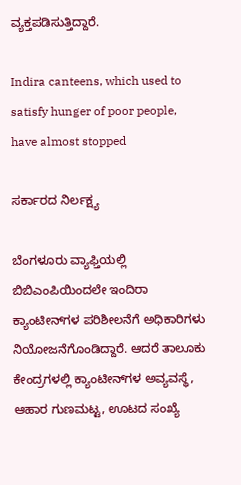ವ್ಯಕ್ತಪಡಿಸುತ್ತಿದ್ದಾರೆ.

Indira canteens, which used to satisfy hunger of poor people, have almost stopped

ಸರ್ಕಾರದ ನಿರ್ಲಕ್ಷ್ಯ

ಬೆಂಗಳೂರು ವ್ಯಾಫ್ತಿಯಲ್ಲಿ ಬಿಬಿಎಂಪಿಯಿಂದಲೇ ಇಂದಿರಾ ಕ್ಯಾಂಟೀನ್‌ಗಳ ಪರಿಶೀಲನೆಗೆ ಅಧಿಕಾರಿಗಳು ನಿಯೋಜನೆಗೊಂಡಿದ್ದಾರೆ. ಆದರೆ ತಾಲೂಕು ಕೇಂದ್ರಗಳಲ್ಲಿ ಕ್ಯಾಂಟೀನ್‌ಗಳ ಅವ್ಯವಸ್ಥೆ, ಆಹಾರ ಗುಣಮಟ್ಟ, ಊಟದ ಸಂಖ್ಯೆ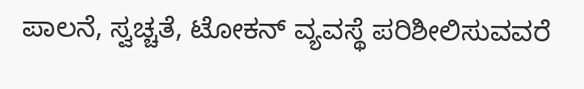ಪಾಲನೆ, ಸ್ವಚ್ಚತೆ, ಟೋಕನ್ ವ್ಯವಸ್ಥೆ ಪರಿಶೀಲಿಸುವವರೆ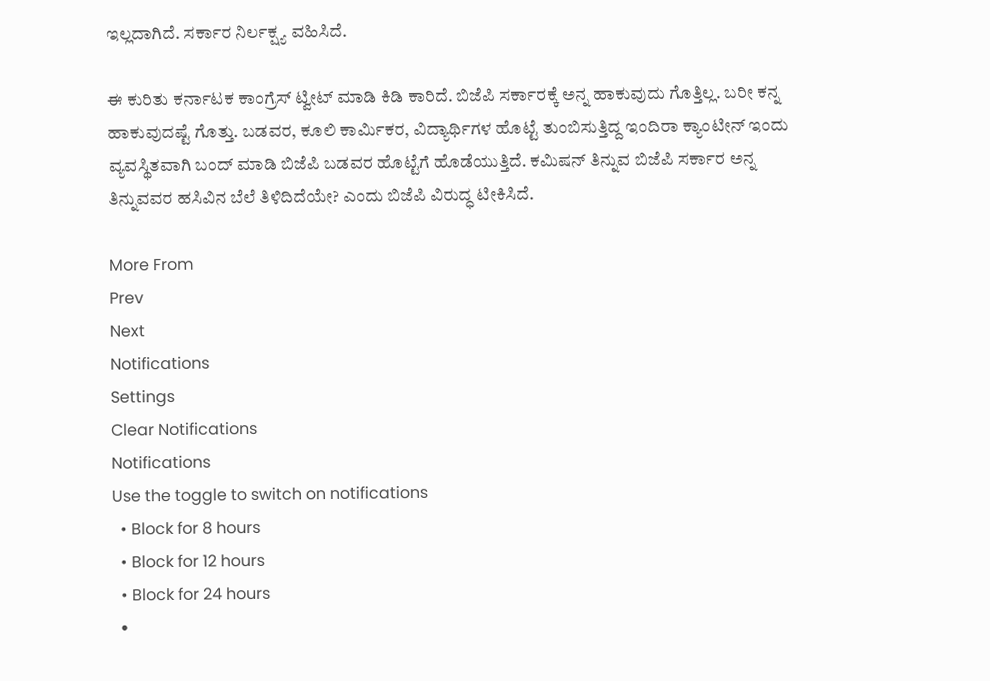ಇಲ್ಲದಾಗಿದೆ. ಸರ್ಕಾರ ನಿರ್ಲಕ್ಷ್ಯ ವಹಿಸಿದೆ.

ಈ ಕುರಿತು ಕರ್ನಾಟಕ ಕಾಂಗ್ರೆಸ್ ಟ್ವೀಟ್‌ ಮಾಡಿ ಕಿಡಿ ಕಾರಿದೆ. ಬಿಜೆಪಿ ಸರ್ಕಾರಕ್ಕೆ ಅನ್ನ ಹಾಕುವುದು ಗೊತ್ತಿಲ್ಲ. ಬರೀ ಕನ್ನ ಹಾಕುವುದಷ್ಟೆ ಗೊತ್ತು. ಬಡವರ, ಕೂಲಿ ಕಾರ್ಮಿಕರ, ವಿದ್ಯಾರ್ಥಿಗಳ ಹೊಟ್ಟೆ ತುಂಬಿಸುತ್ತಿದ್ದ ಇಂದಿರಾ ಕ್ಯಾಂಟೀನ್‌ ಇಂದು ವ್ಯವಸ್ಥಿತವಾಗಿ ಬಂದ್ ಮಾಡಿ ಬಿಜೆಪಿ ಬಡವರ ಹೊಟ್ಟೆಗೆ ಹೊಡೆಯುತ್ತಿದೆ. ಕಮಿಷನ್ ತಿನ್ನುವ ಬಿಜೆಪಿ ಸರ್ಕಾರ ಅನ್ನ ತಿನ್ನುವವರ ಹಸಿವಿನ ಬೆಲೆ ತಿಳಿದಿದೆಯೇ? ಎಂದು ಬಿಜೆಪಿ ವಿರುದ್ಧ ಟೀಕಿಸಿದೆ.

More From
Prev
Next
Notifications
Settings
Clear Notifications
Notifications
Use the toggle to switch on notifications
  • Block for 8 hours
  • Block for 12 hours
  • Block for 24 hours
  •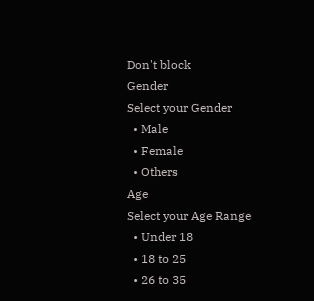Don't block
Gender
Select your Gender
  • Male
  • Female
  • Others
Age
Select your Age Range
  • Under 18
  • 18 to 25
  • 26 to 35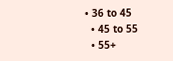• 36 to 45
  • 45 to 55
  • 55+